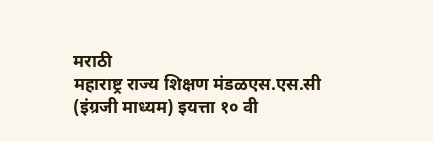मराठी
महाराष्ट्र राज्य शिक्षण मंडळएस.एस.सी (इंग्रजी माध्यम) इयत्ता १० वी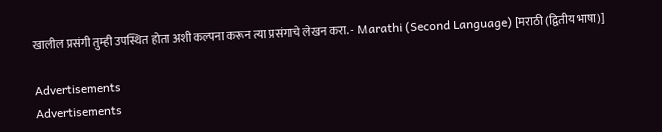खालील प्रसंगी तुम्ही उपस्थित होता अशी कल्पना करून त्या प्रसंगाचे लेखन करा. - Marathi (Second Language) [मराठी (द्वितीय भाषा)]

Advertisements
Advertisements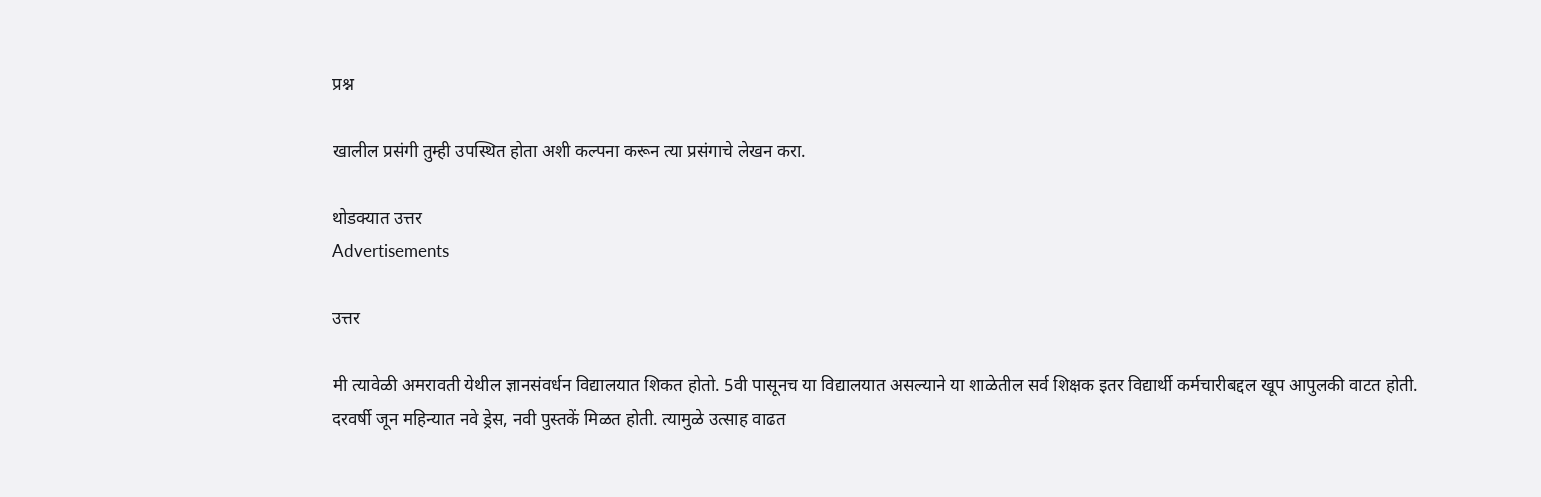प्रश्न

खालील प्रसंगी तुम्ही उपस्थित होता अशी कल्पना करून त्या प्रसंगाचे लेखन करा.

थोडक्यात उत्तर
Advertisements

उत्तर

मी त्यावेळी अमरावती येथील ज्ञानसंवर्धन विद्यालयात शिकत होतो. 5वी पासूनच या विद्यालयात असल्याने या शाळेतील सर्व शिक्षक इतर विद्यार्थी कर्मचारीबद्दल खूप आपुलकी वाटत होती. दरवर्षी जून महिन्यात नवे ड्रेस, नवी पुस्तकें मिळत होती. त्यामुळे उत्साह वाढत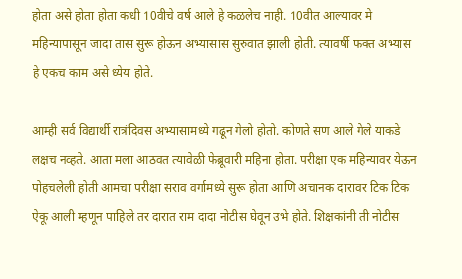होता असे होता होता कधी 10वीचे वर्ष आले हे कळलेच नाही. 10वीत आल्यावर मे महिन्यापासून जादा तास सुरू होऊन अभ्यासास सुरुवात झाली होती. त्यावर्षी फक्त अभ्यास हे एकच काम असे ध्येय होते.

आम्ही सर्व विद्यार्थी रात्रंदिवस अभ्यासामध्ये गढून गेलो होतो. कोणते सण आले गेले याकडे लक्षच नव्हते. आता मला आठवत त्यावेळी फेब्रूवारी महिना होता. परीक्षा एक महिन्यावर येऊन पोहचलेली होती आमचा परीक्षा सराव वर्गामध्ये सुरू होता आणि अचानक दारावर टिक टिक ऐकू आली म्हणून पाहिले तर दारात राम दादा नोटीस घेवून उभे होते. शिक्षकांनी ती नोटीस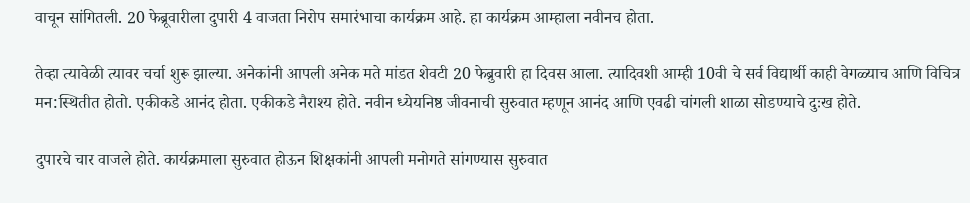वाचून सांगितली. 20 फेब्रूवारीला दुपारी 4 वाजता निरोप समारंभाचा कार्यक्रम आहे. हा कार्यक्रम आम्हाला नवीनच होता.

तेव्हा त्यावेळी त्यावर चर्चा शुरू झाल्या. अनेकांनी आपली अनेक मते मांडत शेवटी 20 फेब्रुवारी हा दिवस आला. त्यादिवशी आम्ही 10वी चे सर्व विद्यार्थी काही वेगळ्याच आणि विचित्र मन:स्थितीत होतो. एकीकडे आनंद होता. एकीकडे नैराश्य होते. नवीन ध्येयनिष्ठ जीवनाची सुरुवात म्हणून आनंद आणि एवढी चांगली शाळा सोडण्याचे दुःख होते.

दुपारचे चार वाजले होते. कार्यक्रमाला सुरुवात होऊन शिक्षकांनी आपली मनोगते सांगण्यास सुरुवात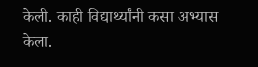केली. काही विद्यार्थ्यांनी कसा अभ्यास केला.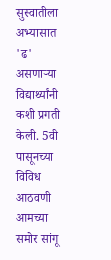सुस्वातीला अभ्यासात 'ढ' असणाऱ्या विद्यार्थ्यांनी कशी प्रगती केली. 5वी पासूनच्या विविध आठवणी आमच्या समोर सांगू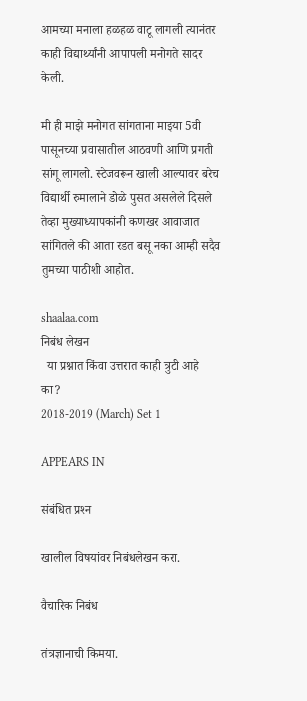आमच्या मनाला हळहळ वाटू लागली त्यानंतर काही विद्यार्थ्यांनी आपापली मनोगते सादर केली.

मी ही माझे मनोगत सांगताना माइया 5वी पासूनच्या प्रवासातील आठवणी आणि प्रगती सांगू लागलो. स्टेजवरून खाली आल्यावर बरेच विद्यार्थी रुमालाने डोळे पुसत असलेले दिसले तेव्हा मुख्याध्यापकांनी कणखर आवाजात सांगितले की आता रडत बसू नका आम्ही सदैव तुमच्या पाठीशी आहोत.

shaalaa.com
निबंध लेखन
  या प्रश्नात किंवा उत्तरात काही त्रुटी आहे का?
2018-2019 (March) Set 1

APPEARS IN

संबंधित प्रश्‍न

खालील विषयांवर निबंधलेखन करा.

वैचारिक निबंध

तंत्रज्ञानाची किमया.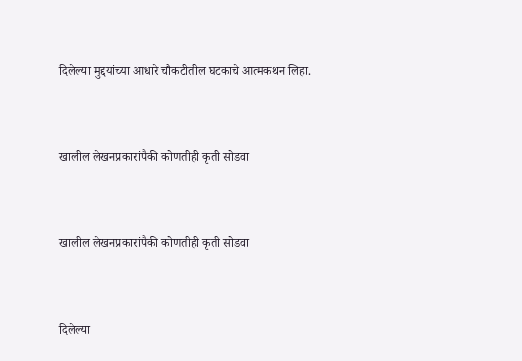दिलेल्या मुद्दयांच्या आधारे चौकटीतील घटकाचे आत्मकथन लिहा.


खालील लेखनप्रकारांपैकी कोणतीही कृती सोडवा


खालील लेखनप्रकारांपैकी कोणतीही कृती सोडवा


दिलेल्या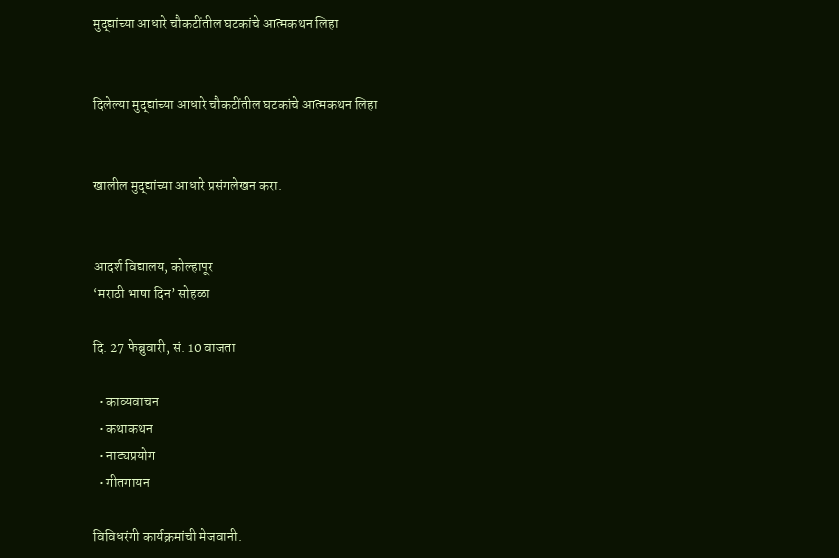मुद्द्यांच्या आधारे चौकटींतील घटकांचे आत्मकथन लिहा


दिलेल्या मुद्द्यांच्या आधारे चौकटींतील घटकांचे आत्मकथन लिहा


खालील मुद्द्यांच्या आधारे प्रसंगलेखन करा.


आदर्श विद्यालय, कोल्हापूर
‘मराठी भाषा दिन’ सोहळा

दि. 27 फेब्रुवारी, सं. 10 वाजता

  • काव्यवाचन
  • कथाकथन
  • नाट्यप्रयोग
  • गीतगायन

विविधरंगी कार्यक्रमांची मेजवानी.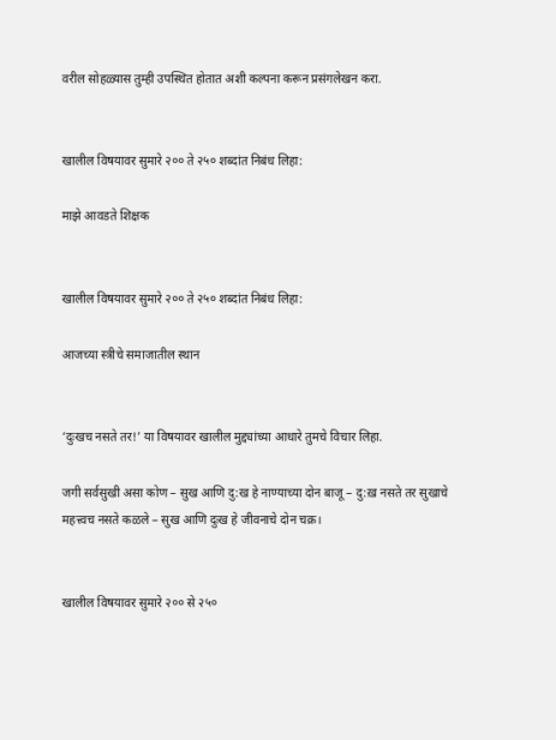वरील सोहळ्यास तुम्ही उपस्थित होतात अशी कल्पना करून प्रसंगलेखन करा.


खालील विषयावर सुमारे २०० ते २५० शब्दांत निबंध लिहा:

माझे आवडते शिक्षक


खालील विषयावर सुमारे २०० ते २५० शब्दांत निबंध लिहा:

आजच्या स्त्रीचे समाजातील स्थान


‘दुःखच नसते तर!’ या विषयावर खालील मुद्द्यांच्या आधारे तुमचे विचार लिहा.

जगी सर्वसुखी असा कोण – सुख आणि दु:ख हे नाण्याच्या दोन बाजू – दु:ख़ नसते तर सुखाचे महत्त्वच नसते कळले – सुख आणि दुःख हे जीवनाचे दोन चक्र।


खालील विषयावर सुमारे २०० से २५०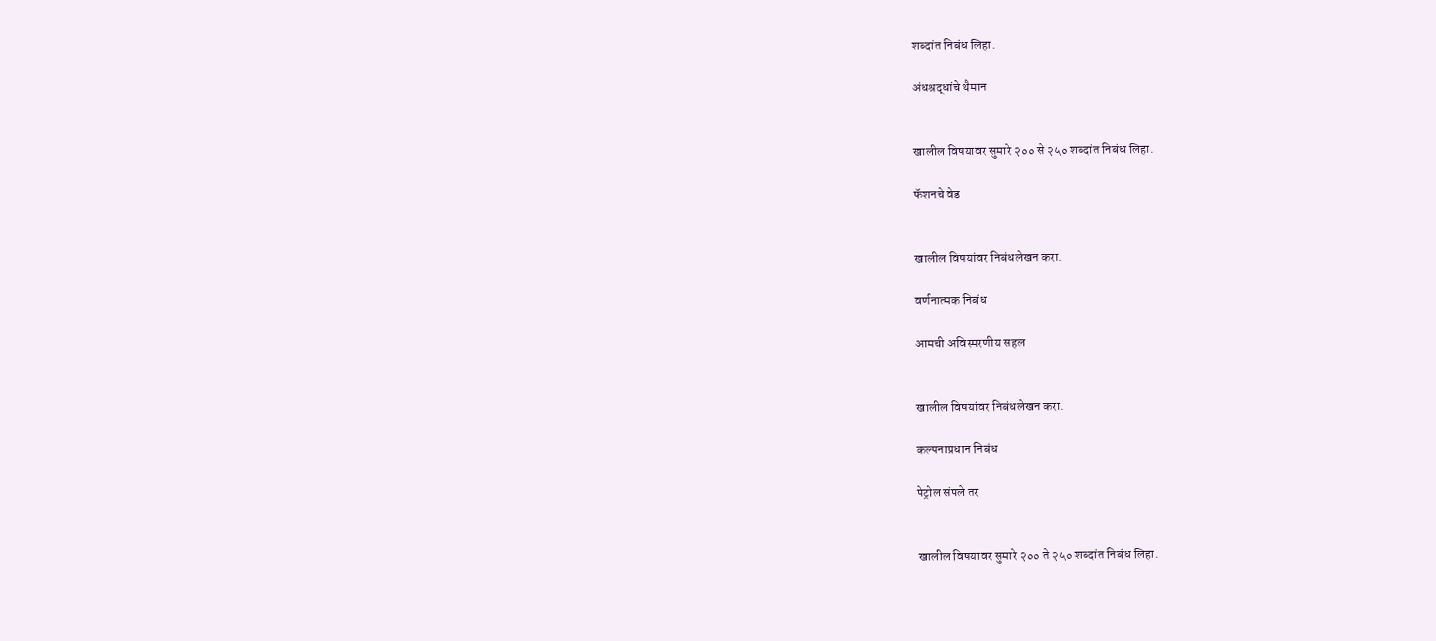शब्दांत निबंध लिहा.

अंधश्रद्धांचे थैमान


खालील विषयावर सुमारे २०० से २५० शब्दांत निबंध लिहा.

फॅशनचे वेड


खालील विषयांवर निबंधलेखन करा.

वर्णनात्मक निबंध

आमची अविस्मरणीय सहल


खालील विषयांवर निबंधलेखन करा.

कल्पनाप्रधान निबंध

पेट्रोल संपले तर


खालील विषयावर सुमारे २०० ते २५० शब्दांत निबंध लिहा.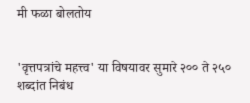मी फळा बोलतोय


'वृत्तपत्रांचे महत्त्व' या विषयावर सुमारे २०० ते २५० शब्दांत निबंध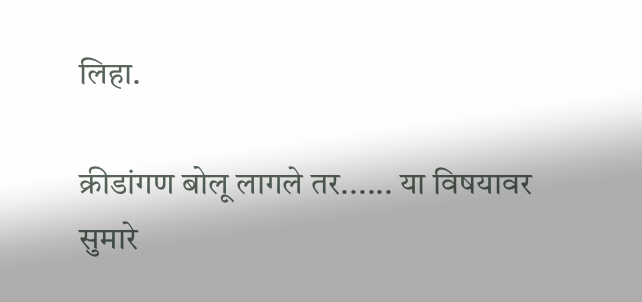लिहा.

क्रीडांगण बोलू लागले तर...... या विषयावर सुमारे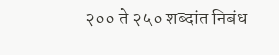२०० ते २५० शब्दांत निबंध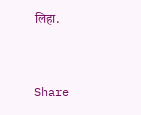लिहा.


Share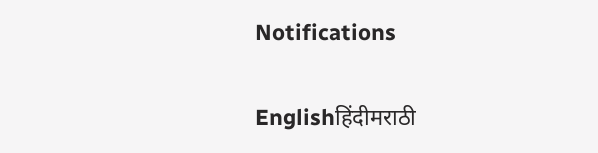Notifications

Englishहिंदीमराठी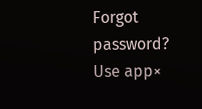Forgot password?
Use app×